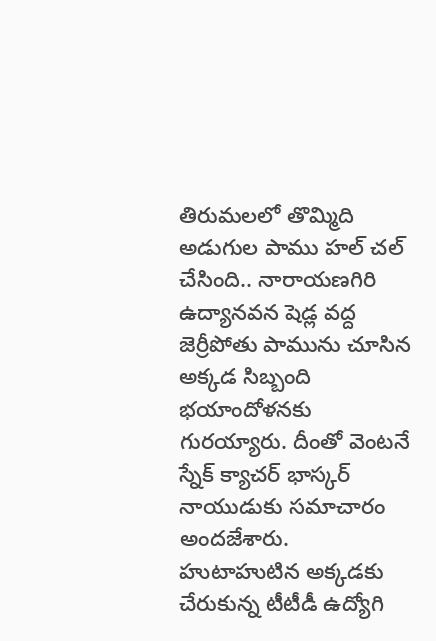తిరుమలలో తొమ్మిది అడుగుల పాము హల్ చల్ చేసింది.. నారాయణగిరి ఉద్యానవన షెడ్ల వద్ద జెర్రీపోతు పామును చూసిన అక్కడ సిబ్బంది భయాందోళనకు గురయ్యారు. దీంతో వెంటనే స్నేక్ క్యాచర్ భాస్కర్ నాయుడుకు సమాచారం అందజేశారు. హుటాహుటిన అక్కడకు చేరుకున్న టీటీడీ ఉద్యోగి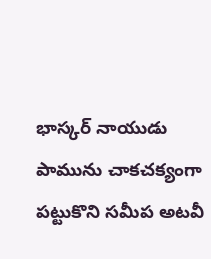భాస్కర్ నాయుడు పామును చాకచక్యంగా పట్టుకొని సమీప అటవీ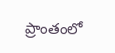ప్రాంతంలో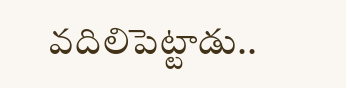వదిలిపెట్టాడు..